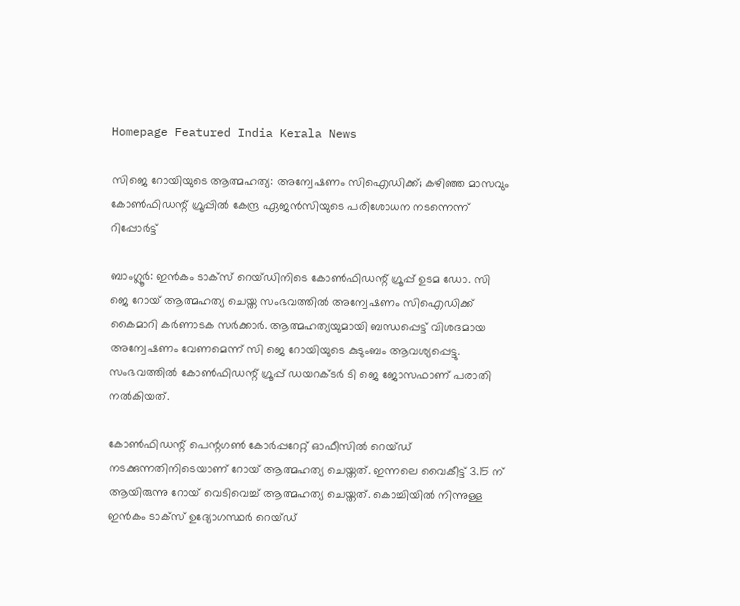Homepage Featured India Kerala News

സിജെ റോയിയുടെ ആത്മഹത്യ: അന്വേഷണം സിഐഡിക്ക്; കഴിഞ്ഞ മാസവും കോൺഫിഡന്റ് ഗ്രൂപ്പിൽ കേന്ദ്ര ഏജൻസിയുടെ പരിശോധന നടന്നെന്ന് റിപ്പോർട്ട്

ബാംഗ്ലൂർ: ഇൻകം ടാക്സ് റെയ്ഡിനിടെ കോൺഫിഡന്റ് ഗ്രൂപ്പ് ഉടമ ഡോ. സി ജെ റോയ് ആത്മഹത്യ ചെയ്ത സംഭവത്തിൽ അന്വേഷണം സിഐഡിക്ക് കൈമാറി കർണാടക സർക്കാർ. ആത്മഹത്യയുമായി ബന്ധപ്പെട്ട് വിശദമായ അന്വേഷണം വേണമെന്ന് സി ജെ റോയിയുടെ കുടുംബം ആവശ്യപ്പെട്ടു. സംഭവത്തിൽ കോൺഫിഡന്റ് ഗ്രൂപ്പ് ഡയറക്ടർ ടി ജെ ജോസഫാണ് പരാതി നൽകിയത്.

കോൺഫിഡന്റ് പെന്റഗൺ കോർപ്പറേറ്റ് ഓഫീസിൽ റെയ്‍ഡ് നടക്കുന്നതിനിടെയാണ് റോയ് ആത്മഹത്യ ചെയ്തത്. ഇന്നലെ വൈകീട്ട് 3.15 ന് ആയിരുന്നു റോയ് വെടിവെച്ച് ആത്മഹത്യ ചെയ്തത്. കൊച്ചിയിൽ നിന്നുള്ള ഇൻകം ടാക്സ് ഉദ്യോഗസ്ഥർ റെയ്ഡ്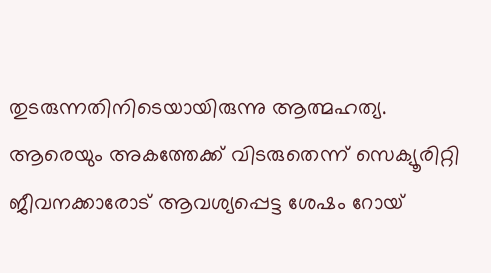തുടരുന്നതിനിടെയായിരുന്നു ആത്മഹത്യ. ആരെയും അകത്തേക്ക് വിടരുതെന്ന് സെക്യൂരിറ്റി ജീവനക്കാരോട് ആവശ്യപ്പെട്ട ശേഷം റോയ്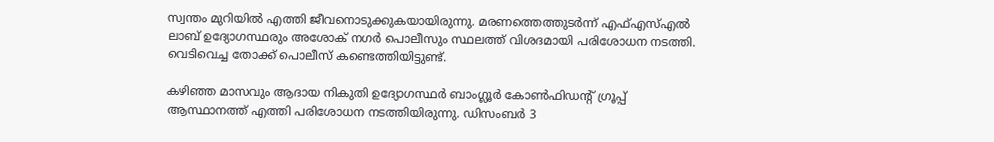സ്വന്തം മുറിയിൽ എത്തി ജീവനൊടുക്കുകയായിരുന്നു. മരണത്തെത്തുടർന്ന് എഫ്എസ്എൽ ലാബ് ഉദ്യോഗസ്ഥരും അശോക് നഗർ പൊലീസും സ്ഥലത്ത് വിശദമായി പരിശോധന നടത്തി. വെടിവെച്ച തോക്ക് പൊലീസ് കണ്ടെത്തിയിട്ടുണ്ട്.

കഴിഞ്ഞ മാസവും ആദായ നികുതി ഉദ്യോഗസ്ഥർ ബാംഗ്ലൂർ കോൺഫിഡന്റ് ഗ്രൂപ്പ് ആസ്ഥാനത്ത് എത്തി പരിശോധന നടത്തിയിരുന്നു. ഡിസംബർ 3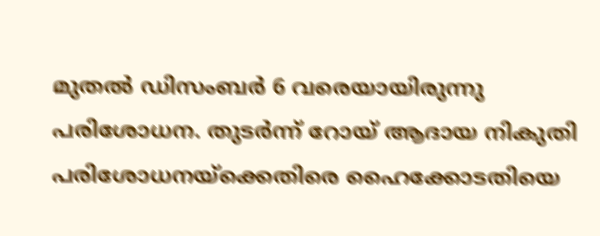മുതൽ ഡിസംബർ 6 വരെയായിരുന്നു പരിശോധന. തുടർന്ന് റോയ് ആദായ നികുതി പരിശോധനയ്ക്കെതിരെ ഹൈക്കോടതിയെ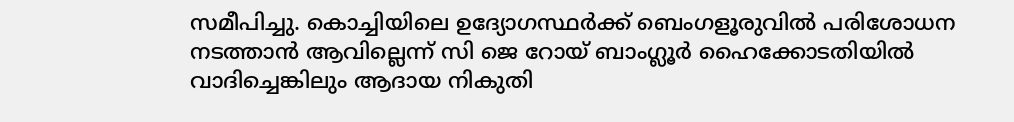സമീപിച്ചു. കൊച്ചിയിലെ ഉദ്യോഗസ്ഥർക്ക് ബെംഗളൂരുവിൽ പരിശോധന നടത്താൻ ആവില്ലെന്ന് സി ജെ റോയ് ബാംഗ്ലൂർ ഹൈക്കോടതിയിൽ വാദിച്ചെങ്കിലും ആദായ നികുതി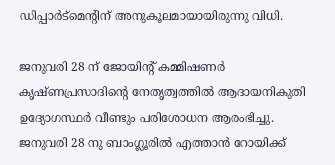ഡിപ്പാർട്മെന്റിന് അനുകൂലമായായിരുന്നു വിധി.

ജനുവരി 28 ന് ജോയിന്റ് കമ്മിഷണർ കൃഷ്ണപ്രസാദിന്റെ നേതൃത്വത്തിൽ ആദായനികുതി ഉദ്യോഗസ്ഥർ വീണ്ടും പരിശോധന ആരംഭിച്ചു. ജനുവരി 28 നു ബാംഗ്ലൂരിൽ എത്താൻ റോയിക്ക്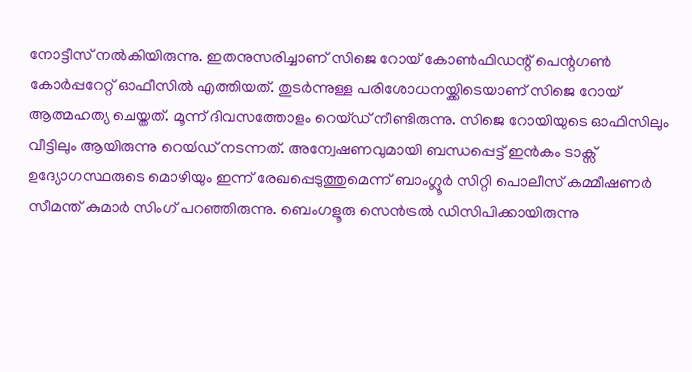നോട്ടീസ് നൽകിയിരുന്നു. ഇതനുസരിച്ചാണ് സിജെ റോയ് കോൺഫിഡന്റ് പെന്റഗൺ കോർപ്പറേറ്റ് ഓഫീസിൽ എത്തിയത്. തുടർന്നുള്ള പരിശോധനയ്ക്കിടെയാണ് സിജെ റോയ് ആത്മഹത്യ ചെയ്തത്. മൂന്ന് ദിവസത്തോളം റെയ്ഡ് നീണ്ടിരുന്നു. സിജെ റോയിയുടെ ഓഫിസിലും വീട്ടിലും ആയിരുന്നു റെയ്‍ഡ് നടന്നത്. അന്വേഷണവുമായി ബന്ധപ്പെട്ട് ഇൻകം ടാക്സ് ഉദ്യോഗസ്ഥരുടെ മൊഴിയും ഇന്ന് രേഖപ്പെടുത്തുമെന്ന് ബാംഗ്ലൂർ സിറ്റി പൊലീസ് കമ്മീഷണർ സീമന്ത്‌ കുമാർ സിംഗ് പറഞ്ഞിരുന്നു. ബെംഗളൂരു സെൻട്രൽ ഡിസിപിക്കായിരുന്നു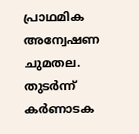പ്രാഥമിക അന്വേഷണ ചുമതല. തുടർന്ന് കർണാടക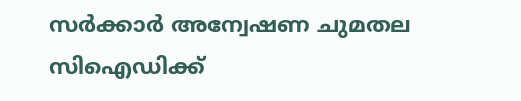സർക്കാർ അന്വേഷണ ചുമതല സിഐഡിക്ക്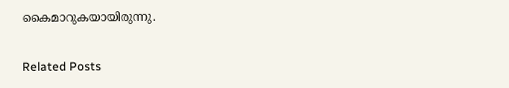കൈമാറുകയായിരുന്നു.

Related Posts